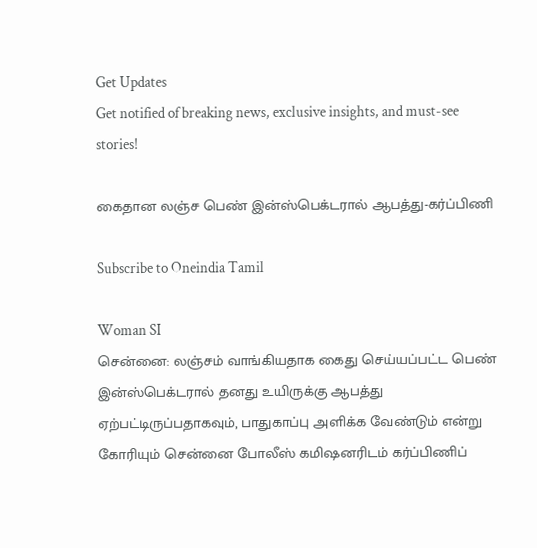Get Updates
Get notified of breaking news, exclusive insights, and must-see stories!

கைதான லஞ்ச பெண் இன்ஸ்பெக்டரால் ஆபத்து-கர்ப்பிணி

Subscribe to Oneindia Tamil

Woman SI
சென்னை: லஞ்சம் வாங்கியதாக கைது செய்யப்பட்ட பெண் இன்ஸ்பெக்டரால் தனது உயிருக்கு ஆபத்து ஏற்பட்டிருப்பதாகவும், பாதுகாப்பு அளிக்க வேண்டும் என்று கோரியும் சென்னை போலீஸ் கமிஷனரிடம் கர்ப்பிணிப்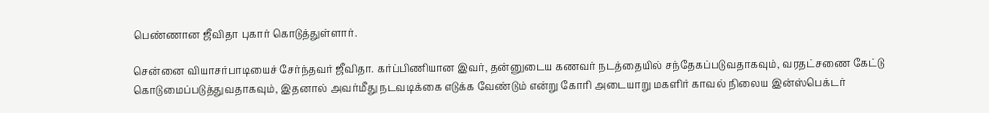பெண்ணான ஜீவிதா புகார் கொடுத்துள்ளார்.

சென்னை வியாசர்பாடியைச் சேர்ந்தவர் ஜீவிதா. கர்ப்பிணியான இவர், தன்னுடைய கணவர் நடத்தையில் சந்தேகப்படுவதாகவும், வரதட்சணை கேட்டு கொடுமைப்படுத்துவதாகவும், இதனால் அவர்மீது நடவடிக்கை எடுக்க வேண்டும் என்று கோரி அடையாறு மகளிர் காவல் நிலைய இன்ஸ்பெக்டர்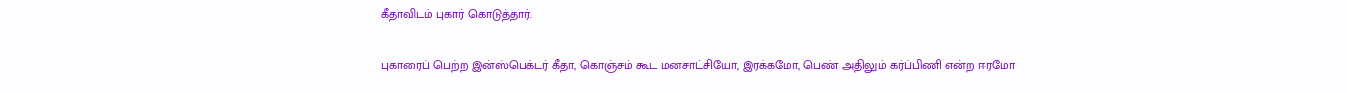கீதாவிடம் புகார் கொடுத்தார்.

புகாரைப் பெற்ற இன்ஸ்பெக்டர் கீதா, கொஞ்சம் கூட மனசாட்சியோ, இரக்கமோ, பெண் அதிலும் கர்ப்பிணி என்ற ஈரமோ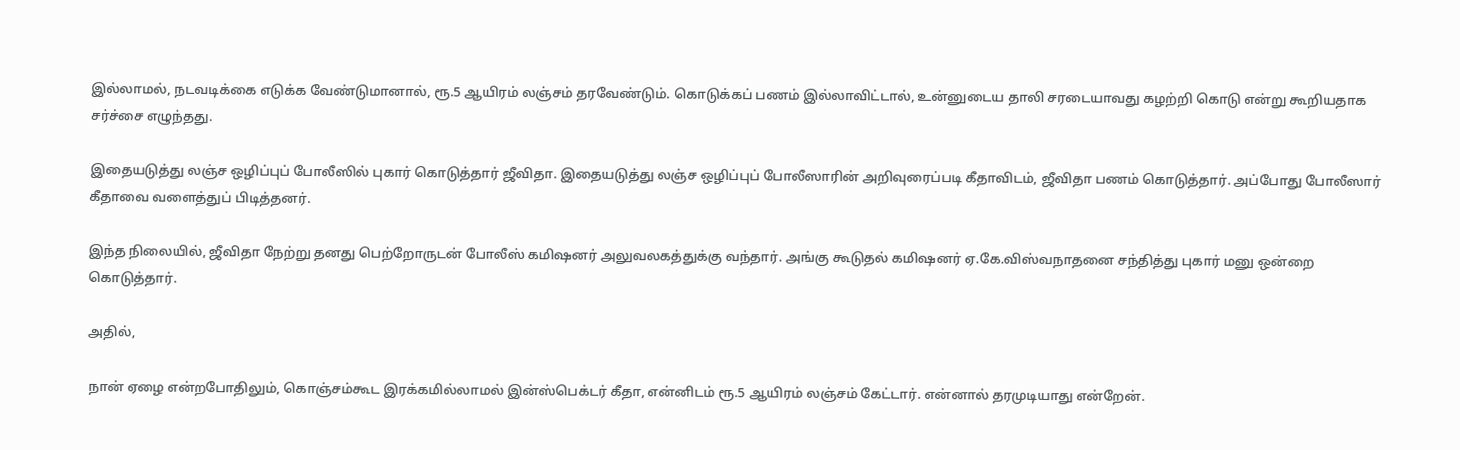இல்லாமல், நடவடிக்கை எடுக்க வேண்டுமானால், ரூ.5 ஆயிரம் லஞ்சம் தரவேண்டும். கொடுக்கப் பணம் இல்லாவிட்டால், உன்னுடைய தாலி சரடையாவது கழற்றி கொடு என்று கூறியதாக சர்ச்சை எழுந்தது.

இதையடுத்து லஞ்ச ஒழிப்புப் போலீஸில் புகார் கொடுத்தார் ஜீவிதா. இதையடுத்து லஞ்ச ஒழிப்புப் போலீஸாரின் அறிவுரைப்படி கீதாவிடம், ஜீவிதா பணம் கொடுத்தார். அப்போது போலீஸார் கீதாவை வளைத்துப் பிடித்தனர்.

இந்த நிலையில், ஜீவிதா நேற்று தனது பெற்றோருடன் போலீஸ் கமிஷனர் அலுவலகத்துக்கு வந்தார். அங்கு கூடுதல் கமிஷனர் ஏ.கே.விஸ்வநாதனை சந்தித்து புகார் மனு ஒன்றை கொடுத்தார்.

அதில்,

நான் ஏழை என்றபோதிலும், கொஞ்சம்கூட இரக்கமில்லாமல் இன்ஸ்பெக்டர் கீதா, என்னிடம் ரூ.5 ஆயிரம் லஞ்சம் கேட்டார். என்னால் தரமுடியாது என்றேன்.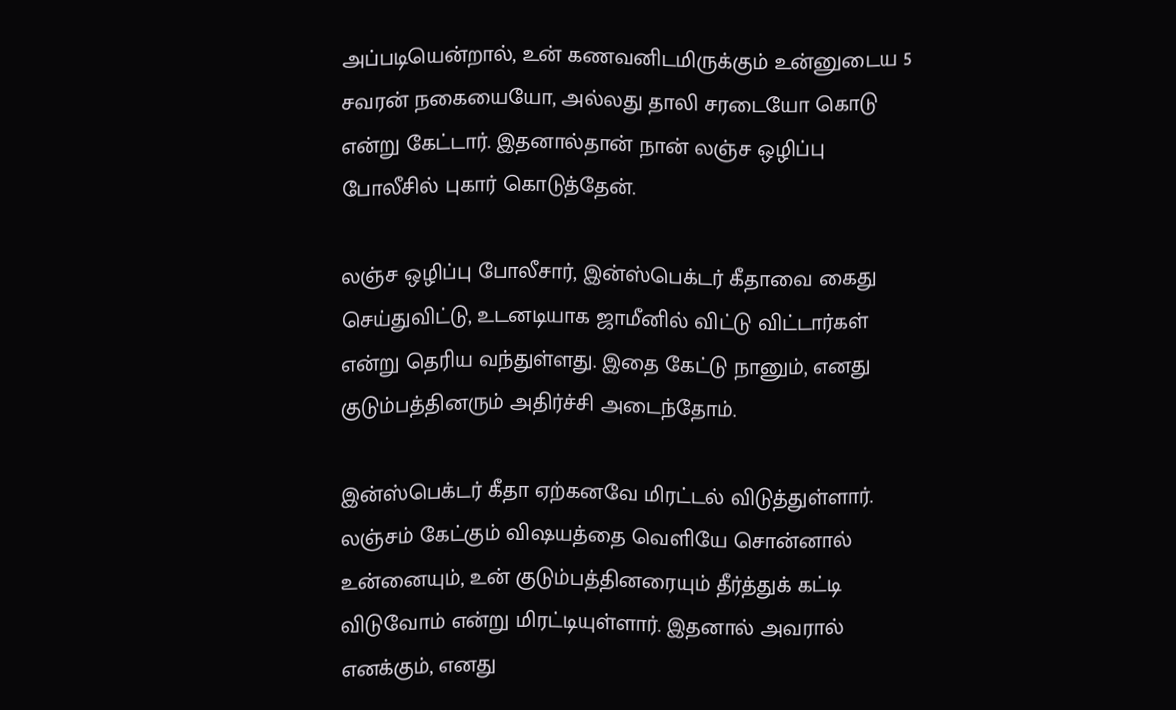அப்படியென்றால், உன் கணவனிடமிருக்கும் உன்னுடைய 5 சவரன் நகையையோ, அல்லது தாலி சரடையோ கொடு என்று கேட்டார். இதனால்தான் நான் லஞ்ச ஒழிப்பு போலீசில் புகார் கொடுத்தேன்.

லஞ்ச ஒழிப்பு போலீசார், இன்ஸ்பெக்டர் கீதாவை கைது செய்துவிட்டு, உடனடியாக ஜாமீனில் விட்டு விட்டார்கள் என்று தெரிய வந்துள்ளது. இதை கேட்டு நானும், எனது குடும்பத்தினரும் அதிர்ச்சி அடைந்தோம்.

இன்ஸ்பெக்டர் கீதா ஏற்கனவே மிரட்டல் விடுத்துள்ளார். லஞ்சம் கேட்கும் விஷயத்தை வெளியே சொன்னால் உன்னையும், உன் குடும்பத்தினரையும் தீர்த்துக் கட்டி விடுவோம் என்று மிரட்டியுள்ளார். இதனால் அவரால் எனக்கும், எனது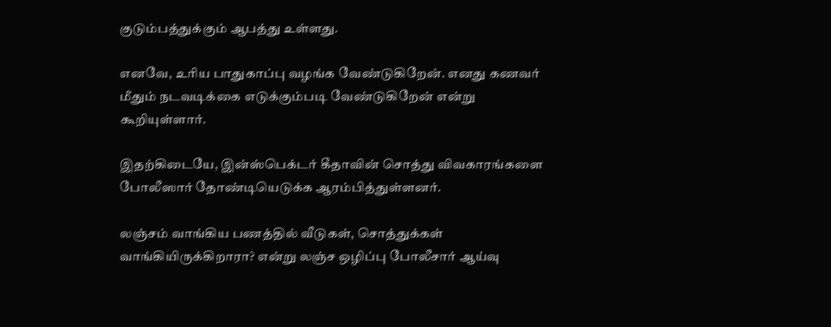குடும்பத்துக்கும் ஆபத்து உள்ளது.

எனவே, உரிய பாதுகாப்பு வழங்க வேண்டுகிறேன். எனது கணவர் மீதும் நடவடிக்கை எடுக்கும்படி வேண்டுகிறேன் என்று கூறியுள்ளார்.

இதற்கிடையே, இன்ஸ்பெக்டர் கீதாவின் சொத்து விவகாரங்களை போலீஸார் தோண்டியெடுக்க ஆரம்பித்துள்ளனர்.

லஞ்சம் வாங்கிய பணத்தில் வீடுகள், சொத்துக்கள் வாங்கியிருக்கிறாரா? என்று லஞ்ச ஒழிப்பு போலீசார் ஆய்வு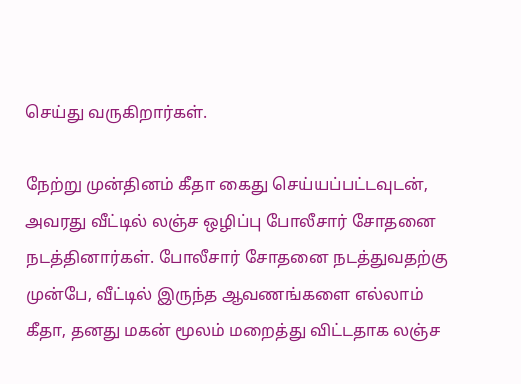செய்து வருகிறார்கள்.

நேற்று முன்தினம் கீதா கைது செய்யப்பட்டவுடன், அவரது வீட்டில் லஞ்ச ஒழிப்பு போலீசார் சோதனை நடத்தினார்கள். போலீசார் சோதனை நடத்துவதற்கு முன்பே, வீட்டில் இருந்த ஆவணங்களை எல்லாம் கீதா, தனது மகன் மூலம் மறைத்து விட்டதாக லஞ்ச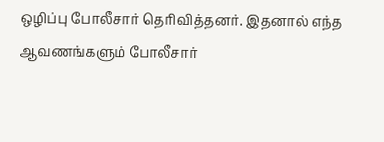ஒழிப்பு போலீசார் தெரிவித்தனர். இதனால் எந்த ஆவணங்களும் போலீசார்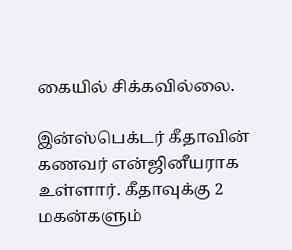கையில் சிக்கவில்லை.

இன்ஸ்பெக்டர் கீதாவின் கணவர் என்ஜினீயராக உள்ளார். கீதாவுக்கு 2 மகன்களும்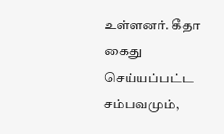உள்ளனர். கீதா கைது செய்யப்பட்ட சம்பவமும்,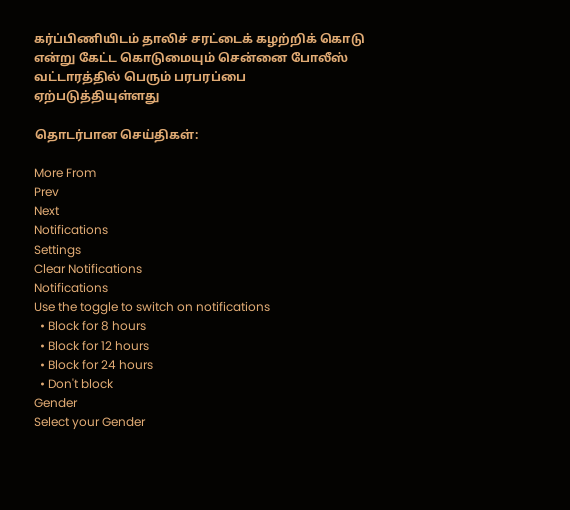கர்ப்பிணியிடம் தாலிச் சரட்டைக் கழற்றிக் கொடு என்று கேட்ட கொடுமையும் சென்னை போலீஸ் வட்டாரத்தில் பெரும் பரபரப்பை ஏற்படுத்தியுள்ளது

தொடர்பான செய்திகள்:

More From
Prev
Next
Notifications
Settings
Clear Notifications
Notifications
Use the toggle to switch on notifications
  • Block for 8 hours
  • Block for 12 hours
  • Block for 24 hours
  • Don't block
Gender
Select your Gender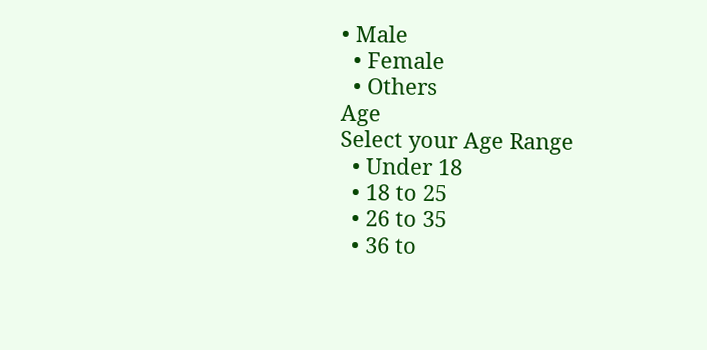• Male
  • Female
  • Others
Age
Select your Age Range
  • Under 18
  • 18 to 25
  • 26 to 35
  • 36 to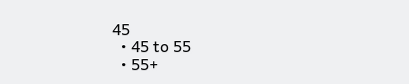45
  • 45 to 55
  • 55+